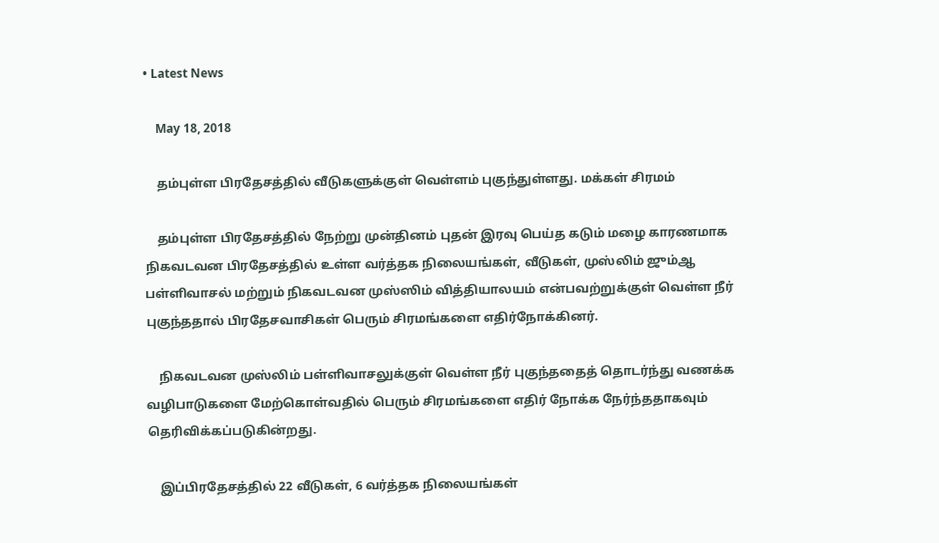• Latest News

    May 18, 2018

    தம்புள்ள பிரதேசத்தில் வீடுகளுக்குள் வெள்ளம் புகுந்துள்ளது. மக்கள் சிரமம்

    தம்புள்ள பிரதேசத்தில் நேற்று முன்தினம் புதன் இரவு பெய்த கடும் மழை காரணமாக நிகவடவன பிரதேசத்தில் உள்ள வர்த்தக நிலையங்கள், வீடுகள், முஸ்லிம் ஜும்ஆ பள்ளிவாசல் மற்றும் நிகவடவன முஸ்ஸிம் வித்தியாலயம் என்பவற்றுக்குள் வெள்ள நீர் புகுந்ததால் பிரதேசவாசிகள் பெரும் சிரமங்களை எதிர்நோக்கினர்.

    நிகவடவன முஸ்லிம் பள்ளிவாசலுக்குள் வெள்ள நீர் புகுந்ததைத் தொடர்ந்து வணக்க வழிபாடுகளை மேற்கொள்வதில் பெரும் சிரமங்களை எதிர் நோக்க நேர்ந்ததாகவும் தெரிவிக்கப்படுகின்றது.

    இப்பிரதேசத்தில் 22 வீடுகள், 6 வர்த்தக நிலையங்கள்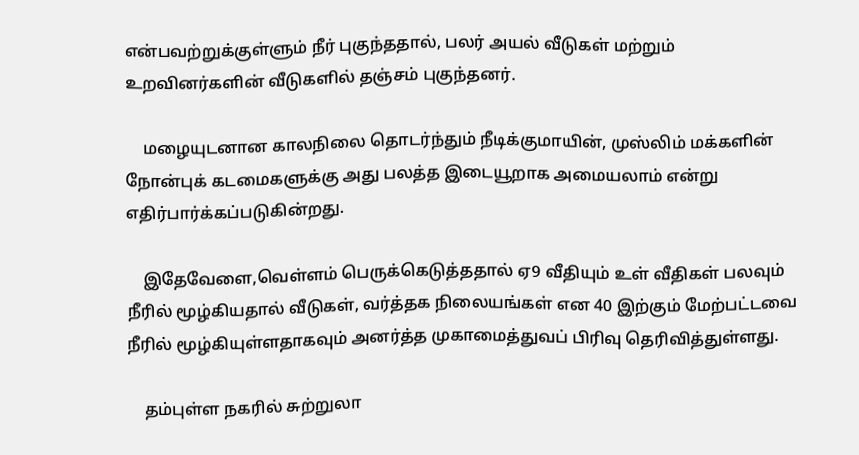என்பவற்றுக்குள்ளும் நீர் புகுந்ததால், பலர் அயல் வீடுகள் மற்றும் உறவினர்களின் வீடுகளில் தஞ்சம் புகுந்தனர்.

    மழையுடனான காலநிலை தொடர்ந்தும் நீடிக்குமாயின், முஸ்லிம் மக்களின் நோன்புக் கடமைகளுக்கு அது பலத்த இடையூறாக அமையலாம் என்று எதிர்பார்க்கப்படுகின்றது.

    இதேவேளை,வெள்ளம் பெருக்கெடுத்ததால் ஏ9 வீதியும் உள் வீதிகள் பலவும் நீரில் மூழ்கியதால் வீடுகள், வர்த்தக நிலையங்கள் என 40 இற்கும் மேற்பட்டவை நீரில் மூழ்கியுள்ளதாகவும் அனர்த்த முகாமைத்துவப் பிரிவு தெரிவித்துள்ளது.

    தம்புள்ள நகரில் சுற்றுலா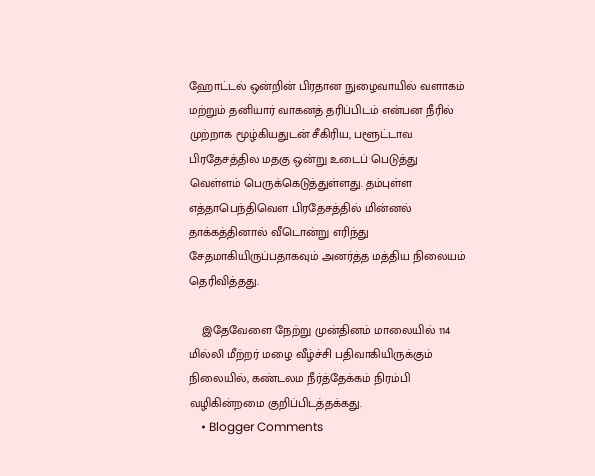ஹோட்டல் ஒன்றின் பிரதான நுழைவாயில் வளாகம் மற்றும் தனியார் வாகனத் தரிப்பிடம் என்பன நீரில் முற்றாக மூழ்கியதுடன் சீகிரிய, பளூட்டாவ பிரதேசத்தில மதகு ஒன்று உடைப் பெடுத்து வெள்ளம் பெருக்கெடுத்துள்ளது. தம்புள்ள எத்தாபெந்திவௌ பிரதேசத்தில் மின்னல் தாக்கத்தினால் வீடொன்று எரிந்து சேதமாகியிருப்பதாகவும் அனர்த்த மத்திய நிலையம் தெரிவித்தது.

    இதேவேளை நேற்று முன்தினம் மாலையில் 114 மில்லி மீற்றர் மழை வீழ்ச்சி பதிவாகியிருக்கும் நிலையில், கண்டலம நீர்த்தேக்கம் நிரம்பி வழிகின்றமை குறிப்பிடத்தக்கது.
    • Blogger Comments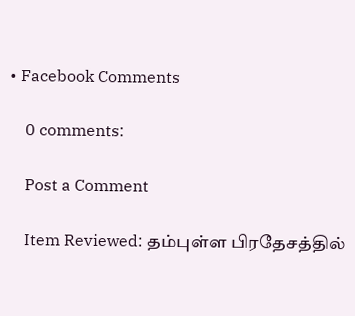• Facebook Comments

    0 comments:

    Post a Comment

    Item Reviewed: தம்புள்ள பிரதேசத்தில்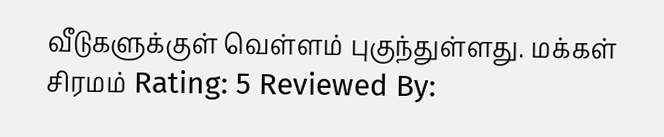வீடுகளுக்குள் வெள்ளம் புகுந்துள்ளது. மக்கள் சிரமம் Rating: 5 Reviewed By: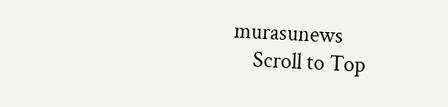murasunews
    Scroll to Top